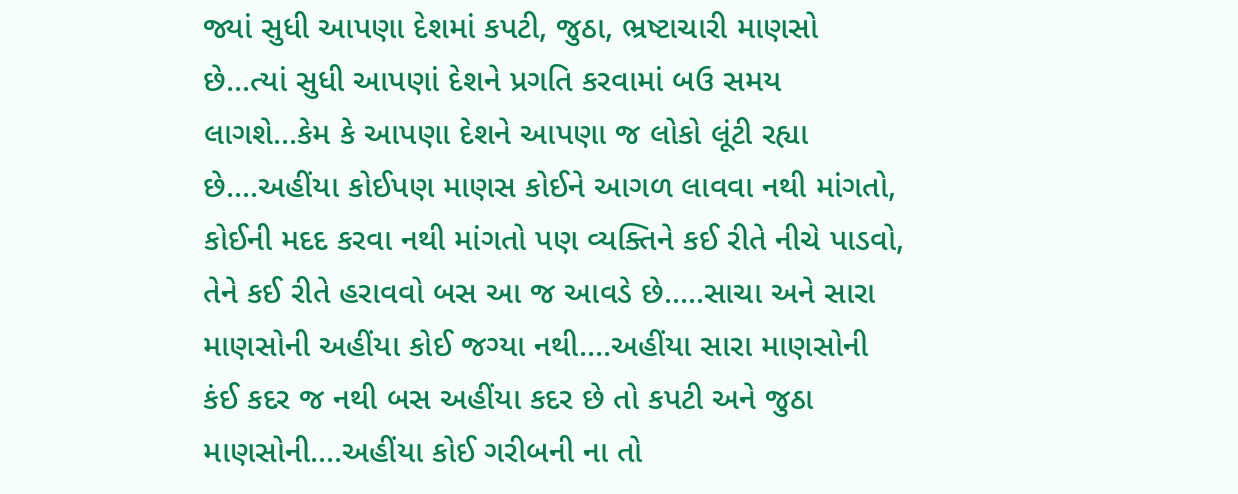જ્યાં સુધી આપણા દેશમાં કપટી, જુઠા, ભ્રષ્ટાચારી માણસો છે...ત્યાં સુધી આપણાં દેશને પ્રગતિ કરવામાં બઉ સમય લાગશે...કેમ કે આપણા દેશને આપણા જ લોકો લૂંટી રહ્યા છે....અહીંયા કોઈપણ માણસ કોઈને આગળ લાવવા નથી માંગતો, કોઈની મદદ કરવા નથી માંગતો પણ વ્યક્તિને કઈ રીતે નીચે પાડવો, તેને કઈ રીતે હરાવવો બસ આ જ આવડે છે.....સાચા અને સારા માણસોની અહીંયા કોઈ જગ્યા નથી....અહીંયા સારા માણસોની કંઈ કદર જ નથી બસ અહીંયા કદર છે તો કપટી અને જુઠા માણસોની....અહીંયા કોઈ ગરીબની ના તો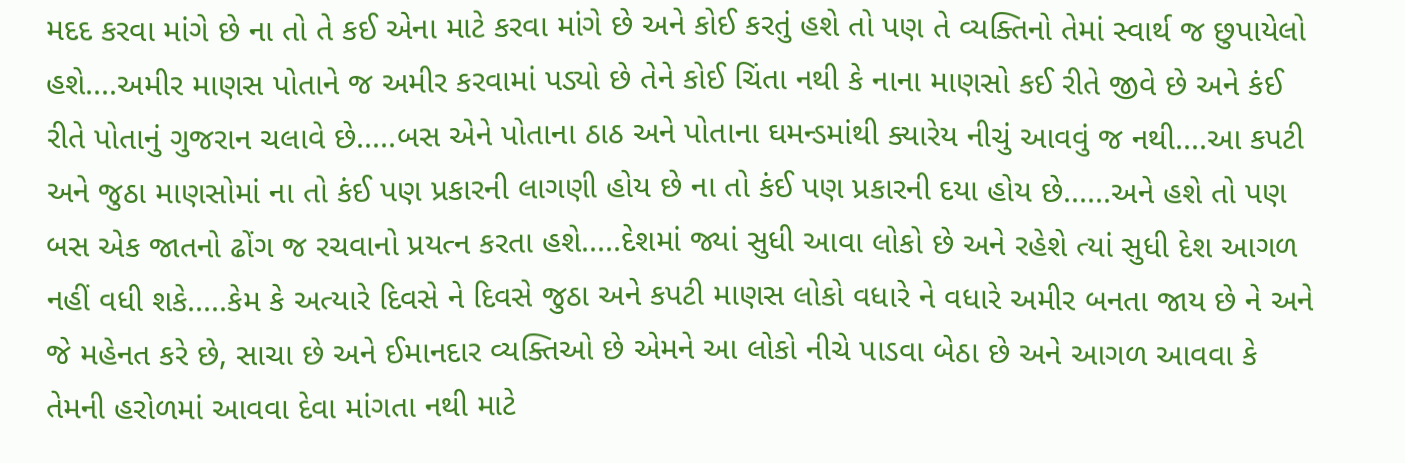મદદ કરવા માંગે છે ના તો તે કઈ એના માટે કરવા માંગે છે અને કોઈ કરતું હશે તો પણ તે વ્યક્તિનો તેમાં સ્વાર્થ જ છુપાયેલો હશે....અમીર માણસ પોતાને જ અમીર કરવામાં પડ્યો છે તેને કોઈ ચિંતા નથી કે નાના માણસો કઈ રીતે જીવે છે અને કંઈ રીતે પોતાનું ગુજરાન ચલાવે છે.....બસ એને પોતાના ઠાઠ અને પોતાના ઘમન્ડમાંથી ક્યારેય નીચું આવવું જ નથી....આ કપટી અને જુઠા માણસોમાં ના તો કંઈ પણ પ્રકારની લાગણી હોય છે ના તો કંઈ પણ પ્રકારની દયા હોય છે......અને હશે તો પણ બસ એક જાતનો ઢોંગ જ રચવાનો પ્રયત્ન કરતા હશે.....દેશમાં જ્યાં સુધી આવા લોકો છે અને રહેશે ત્યાં સુધી દેશ આગળ નહીં વધી શકે.....કેમ કે અત્યારે દિવસે ને દિવસે જુઠા અને કપટી માણસ લોકો વધારે ને વધારે અમીર બનતા જાય છે ને અને જે મહેનત કરે છે, સાચા છે અને ઈમાનદાર વ્યક્તિઓ છે એમને આ લોકો નીચે પાડવા બેઠા છે અને આગળ આવવા કે તેમની હરોળમાં આવવા દેવા માંગતા નથી માટે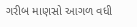ગરીબ માણસો આગળ વધી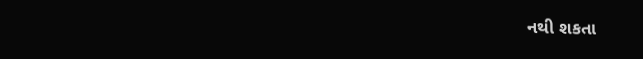નથી શકતા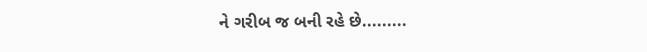ને ગરીબ જ બની રહે છે.........